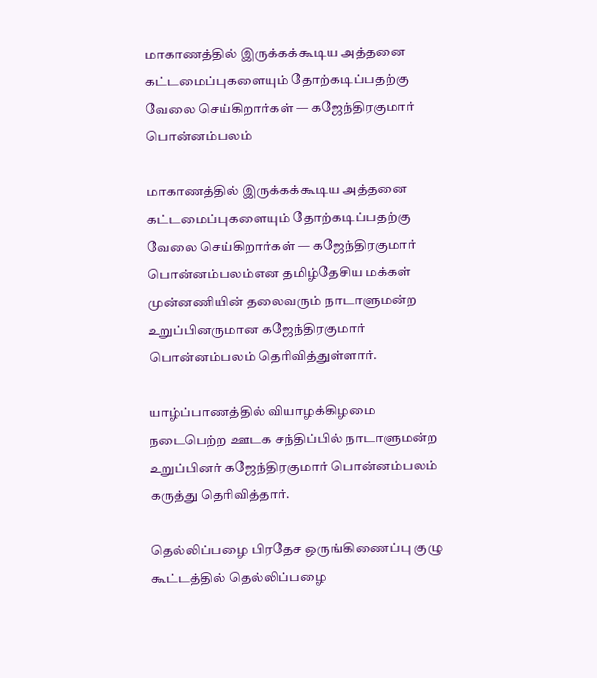மாகாணத்தில் இருக்கக்கூடிய அத்தனை கட்டமைப்புகளையும் தோற்கடிப்பதற்கு வேலை செய்கிறார்கள் — கஜேந்திரகுமார் பொன்னம்பலம்

மாகாணத்தில் இருக்கக்கூடிய அத்தனை கட்டமைப்புகளையும் தோற்கடிப்பதற்கு வேலை செய்கிறார்கள் — கஜேந்திரகுமார் பொன்னம்பலம்என தமிழ்தேசிய மக்கள் முன்னணியின் தலைவரும் நாடாளுமன்ற உறுப்பினருமான கஜேந்திரகுமார் பொன்னம்பலம் தெரிவித்துள்ளார்.

யாழ்ப்பாணத்தில் வியாழக்கிழமை நடைபெற்ற ஊடக சந்திப்பில் நாடாளுமன்ற உறுப்பினர் கஜேந்திரகுமார் பொன்னம்பலம் கருத்து தெரிவித்தார்.

தெல்லிப்பழை பிரதேச ஒருங்கிணைப்பு குழு கூட்டத்தில் தெல்லிப்பழை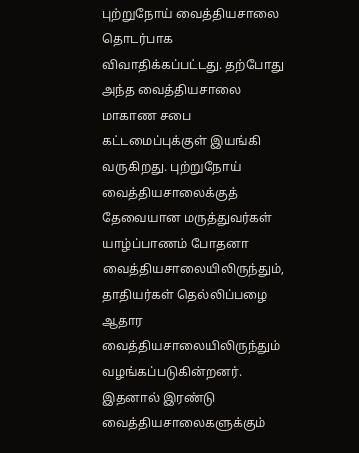புற்றுநோய் வைத்தியசாலை தொடர்பாக விவாதிக்கப்பட்டது. தற்போது அந்த வைத்தியசாலை மாகாண சபை கட்டமைப்புக்குள் இயங்கி வருகிறது. புற்றுநோய் வைத்தியசாலைக்குத் தேவையான மருத்துவர்கள் யாழ்ப்பாணம் போதனா வைத்தியசாலையிலிருந்தும், தாதியர்கள் தெல்லிப்பழை ஆதார வைத்தியசாலையிலிருந்தும் வழங்கப்படுகின்றனர். இதனால் இரண்டு வைத்தியசாலைகளுக்கும்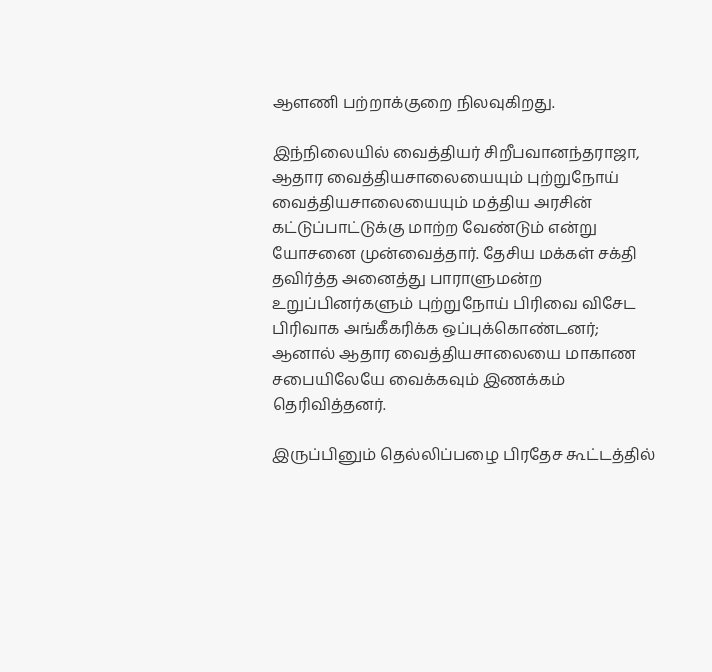ஆளணி பற்றாக்குறை நிலவுகிறது.

இந்நிலையில் வைத்தியர் சிறீபவானந்தராஜா, ஆதார வைத்தியசாலையையும் புற்றுநோய் வைத்தியசாலையையும் மத்திய அரசின் கட்டுப்பாட்டுக்கு மாற்ற வேண்டும் என்று யோசனை முன்வைத்தார். தேசிய மக்கள் சக்தி தவிர்த்த அனைத்து பாராளுமன்ற உறுப்பினர்களும் புற்றுநோய் பிரிவை விசேட பிரிவாக அங்கீகரிக்க ஒப்புக்கொண்டனர்; ஆனால் ஆதார வைத்தியசாலையை மாகாண சபையிலேயே வைக்கவும் இணக்கம் தெரிவித்தனர்.

இருப்பினும் தெல்லிப்பழை பிரதேச கூட்டத்தில்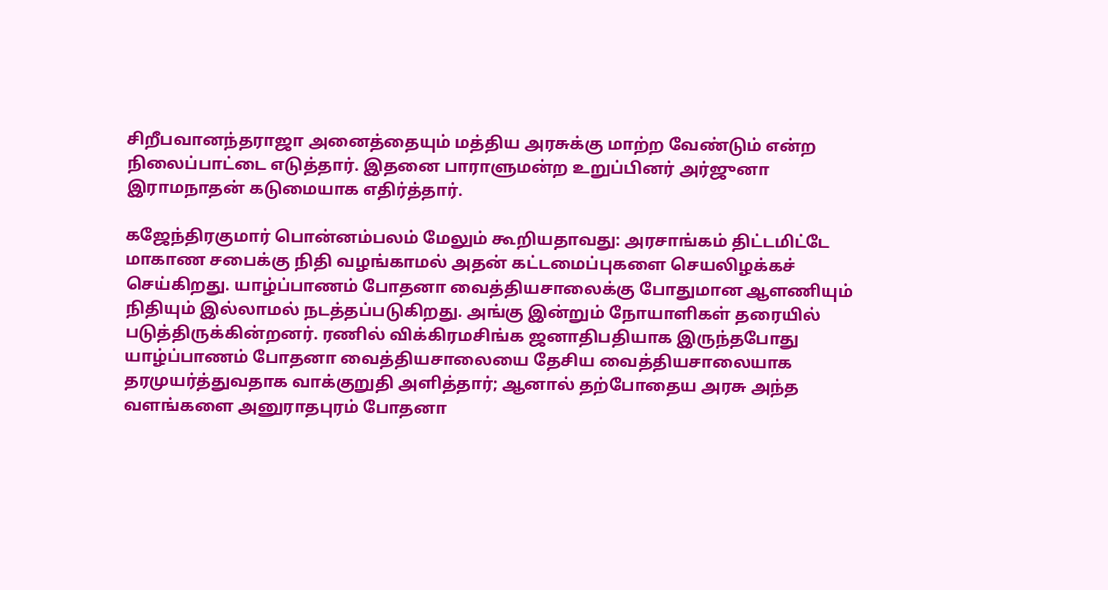சிறீபவானந்தராஜா அனைத்தையும் மத்திய அரசுக்கு மாற்ற வேண்டும் என்ற நிலைப்பாட்டை எடுத்தார். இதனை பாராளுமன்ற உறுப்பினர் அர்ஜுனா இராமநாதன் கடுமையாக எதிர்த்தார்.

கஜேந்திரகுமார் பொன்னம்பலம் மேலும் கூறியதாவது: அரசாங்கம் திட்டமிட்டே மாகாண சபைக்கு நிதி வழங்காமல் அதன் கட்டமைப்புகளை செயலிழக்கச் செய்கிறது. யாழ்ப்பாணம் போதனா வைத்தியசாலைக்கு போதுமான ஆளணியும் நிதியும் இல்லாமல் நடத்தப்படுகிறது. அங்கு இன்றும் நோயாளிகள் தரையில் படுத்திருக்கின்றனர். ரணில் விக்கிரமசிங்க ஜனாதிபதியாக இருந்தபோது யாழ்ப்பாணம் போதனா வைத்தியசாலையை தேசிய வைத்தியசாலையாக தரமுயர்த்துவதாக வாக்குறுதி அளித்தார்; ஆனால் தற்போதைய அரசு அந்த வளங்களை அனுராதபுரம் போதனா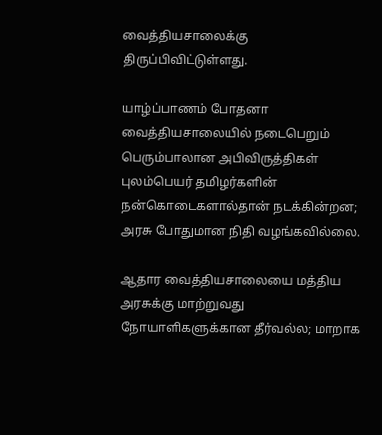வைத்தியசாலைக்கு திருப்பிவிட்டுள்ளது.

யாழ்ப்பாணம் போதனா வைத்தியசாலையில் நடைபெறும் பெரும்பாலான அபிவிருத்திகள் புலம்பெயர் தமிழர்களின் நன்கொடைகளால்தான் நடக்கின்றன; அரசு போதுமான நிதி வழங்கவில்லை.

ஆதார வைத்தியசாலையை மத்திய அரசுக்கு மாற்றுவது நோயாளிகளுக்கான தீர்வல்ல; மாறாக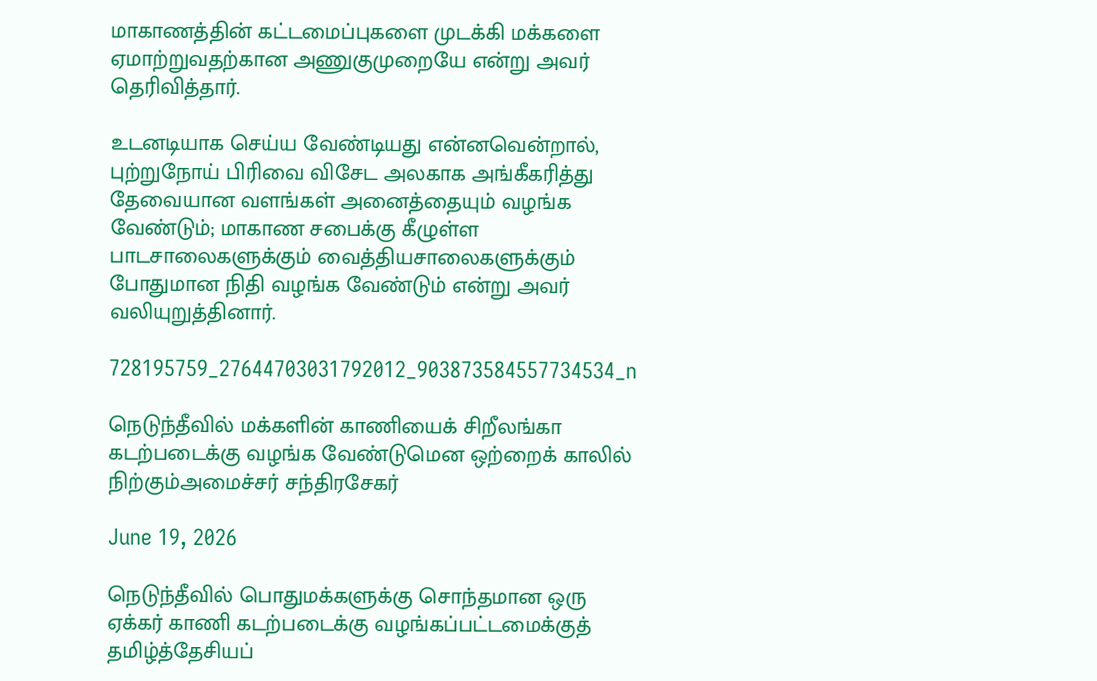மாகாணத்தின் கட்டமைப்புகளை முடக்கி மக்களை ஏமாற்றுவதற்கான அணுகுமுறையே என்று அவர் தெரிவித்தார்.

உடனடியாக செய்ய வேண்டியது என்னவென்றால், புற்றுநோய் பிரிவை விசேட அலகாக அங்கீகரித்து தேவையான வளங்கள் அனைத்தையும் வழங்க வேண்டும்; மாகாண சபைக்கு கீழுள்ள பாடசாலைகளுக்கும் வைத்தியசாலைகளுக்கும் போதுமான நிதி வழங்க வேண்டும் என்று அவர் வலியுறுத்தினார்.

728195759_27644703031792012_903873584557734534_n

நெடுந்தீவில் மக்களின் காணியைக் சிறீலங்கா கடற்படைக்கு வழங்க வேண்டுமென ஒற்றைக் காலில் நிற்கும்அமைச்சர் சந்திரசேகர்

June 19, 2026

நெடுந்தீவில் பொதுமக்களுக்கு சொந்தமான ஒரு ஏக்கர் காணி கடற்படைக்கு வழங்கப்பட்டமைக்குத் தமிழ்த்தேசியப்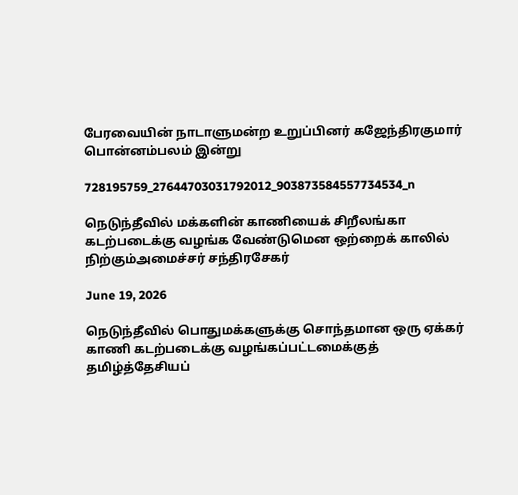பேரவையின் நாடாளுமன்ற உறுப்பினர் கஜேந்திரகுமார் பொன்னம்பலம் இன்று

728195759_27644703031792012_903873584557734534_n

நெடுந்தீவில் மக்களின் காணியைக் சிறீலங்கா கடற்படைக்கு வழங்க வேண்டுமென ஒற்றைக் காலில் நிற்கும்அமைச்சர் சந்திரசேகர்

June 19, 2026

நெடுந்தீவில் பொதுமக்களுக்கு சொந்தமான ஒரு ஏக்கர் காணி கடற்படைக்கு வழங்கப்பட்டமைக்குத் தமிழ்த்தேசியப்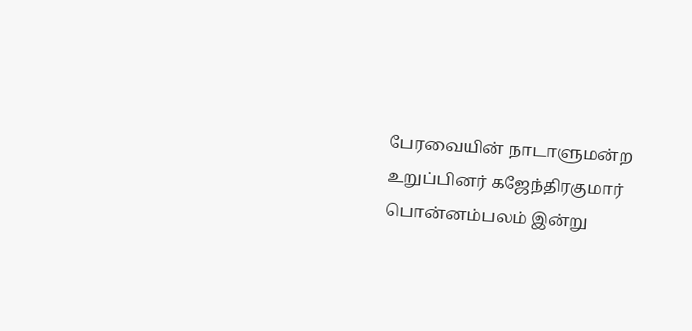பேரவையின் நாடாளுமன்ற உறுப்பினர் கஜேந்திரகுமார் பொன்னம்பலம் இன்று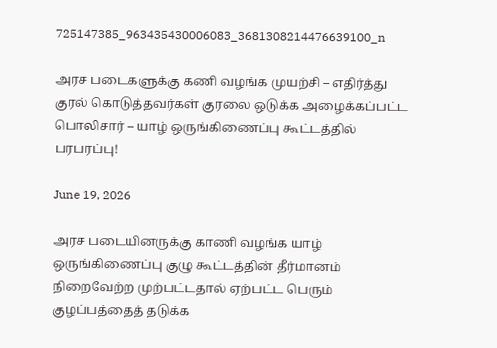725147385_963435430006083_3681308214476639100_n

அரச படைகளுக்கு கணி வழங்க முயற்சி – எதிர்த்து குரல் கொடுத்தவர்கள் குரலை ஒடுக்க அழைக்கப்பட்ட பொலிசார் – யாழ் ஒருங்கிணைப்பு கூட்டத்தில் பரபரப்பு!

June 19, 2026

அரச படையினருக்கு காணி வழங்க யாழ் ஒருங்கிணைப்பு குழு கூட்டத்தின் தீர்மானம் நிறைவேற்ற முற்பட்டதால் ஏற்பட்ட பெரும் குழப்பத்தைத் தடுக்க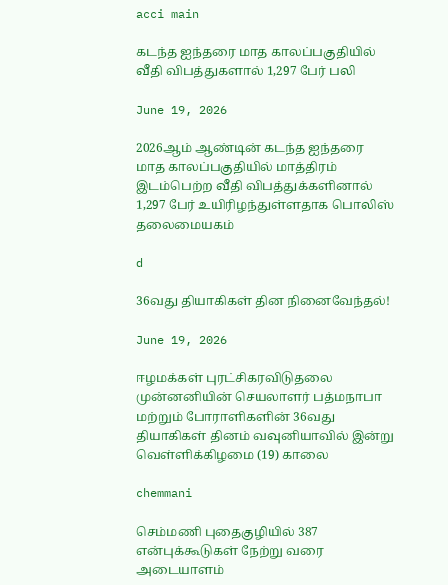acci main

கடந்த ஐந்தரை மாத காலப்பகுதியில் வீதி விபத்துகளால் 1,297 பேர் பலி

June 19, 2026

2026ஆம் ஆண்டின் கடந்த ஐந்தரை மாத காலப்பகுதியில் மாத்திரம் இடம்பெற்ற வீதி விபத்துக்களினால் 1,297 பேர் உயிரிழந்துள்ளதாக பொலிஸ் தலைமையகம்

d

36வது தியாகிகள் தின நினைவேந்தல்!

June 19, 2026

ஈழமக்கள் புரட்சிகரவிடுதலை முன்னனியின் செயலாளர் பத்மநாபா மற்றும் போராளிகளின் 36வது தியாகிகள் தினம் வவுனியாவில் இன்று வெள்ளிக்கிழமை (19) காலை

chemmani

செம்மணி புதைகுழியில் 387 என்புக்கூடுகள் நேற்று வரை அடையாளம்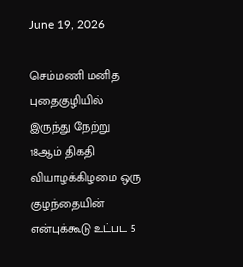June 19, 2026

செம்மணி மனித புதைகுழியில் இருந்து நேற்று 18ஆம் திகதி வியாழக்கிழமை ஒரு குழந்தையின் என்புக்கூடு உட்பட 5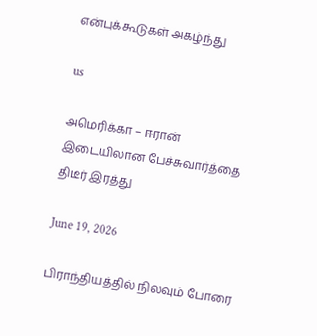என்புக்கூடுகள் அகழ்ந்து

us

அமெரிக்கா – ஈரான் இடையிலான பேச்சுவார்த்தை திடீர் இரத்து

June 19, 2026

பிராந்தியத்தில் நிலவும் போரை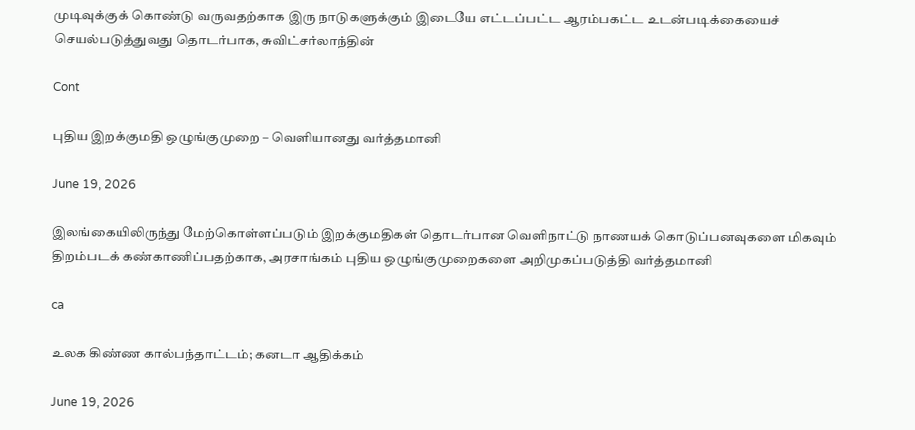முடிவுக்குக் கொண்டு வருவதற்காக இரு நாடுகளுக்கும் இடையே எட்டப்பட்ட ஆரம்பகட்ட உடன்படிக்கையைச் செயல்படுத்துவது தொடர்பாக, சுவிட்சர்லாந்தின்

Cont

புதிய இறக்குமதி ஒழுங்குமுறை – வௌியானது வர்த்தமானி

June 19, 2026

இலங்கையிலிருந்து மேற்கொள்ளப்படும் இறக்குமதிகள் தொடர்பான வெளிநாட்டு நாணயக் கொடுப்பனவுகளை மிகவும் திறம்படக் கண்காணிப்பதற்காக, அரசாங்கம் புதிய ஒழுங்குமுறைகளை அறிமுகப்படுத்தி வர்த்தமானி

ca

உலக கிண்ண கால்பந்தாட்டம்; கனடா ஆதிக்கம்

June 19, 2026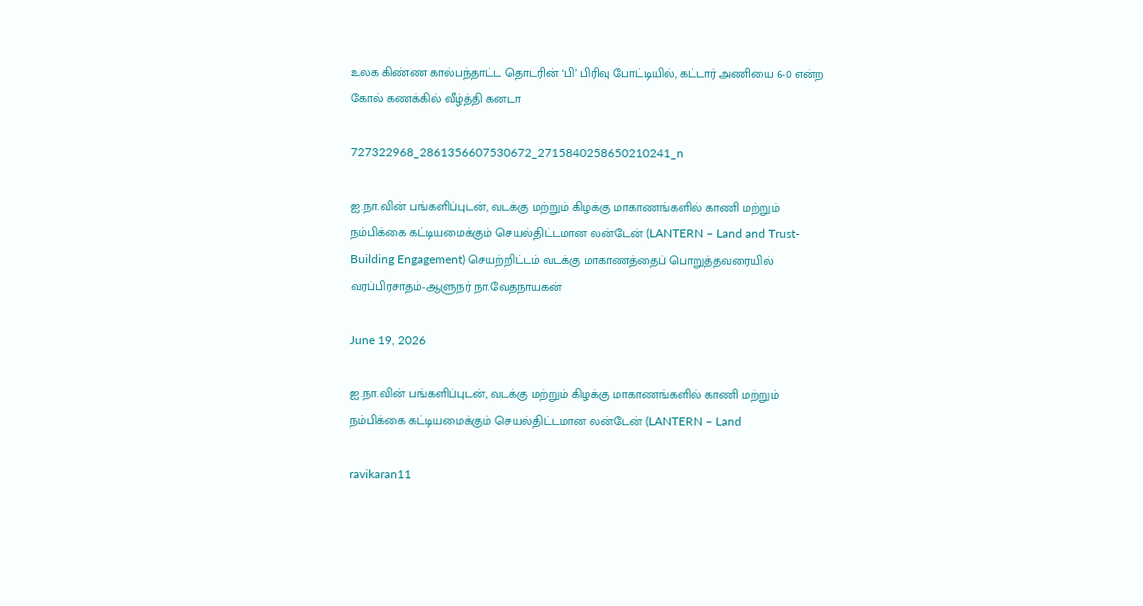உலக கிண்ண கால்பந்தாட்ட தொடரின் ‘பி’ பிரிவு போட்டியில், கட்டார் அணியை 6-0 என்ற கோல் கணக்கில் வீழ்த்தி கனடா

727322968_2861356607530672_2715840258650210241_n

ஐ.நா.வின் பங்களிப்புடன், வடக்கு மற்றும் கிழக்கு மாகாணங்களில் காணி மற்றும் நம்பிக்கை கட்டியமைக்கும் செயல்திட்டமான லன்டேன் (LANTERN – Land and Trust-Building Engagement) செயற்றிட்டம் வடக்கு மாகாணத்தைப் பொறுத்தவரையில் வரப்பிரசாதம்-ஆளுநர் நா.வேதநாயகன்

June 19, 2026

ஐ.நா.வின் பங்களிப்புடன், வடக்கு மற்றும் கிழக்கு மாகாணங்களில் காணி மற்றும் நம்பிக்கை கட்டியமைக்கும் செயல்திட்டமான லன்டேன் (LANTERN – Land

ravikaran11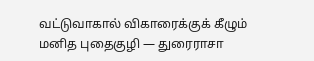வட்டுவாகால் விகாரைக்குக் கீழும் மனித புதைகுழி — துரைராசா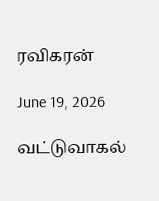ரவிகரன்

June 19, 2026

வட்டுவாகல்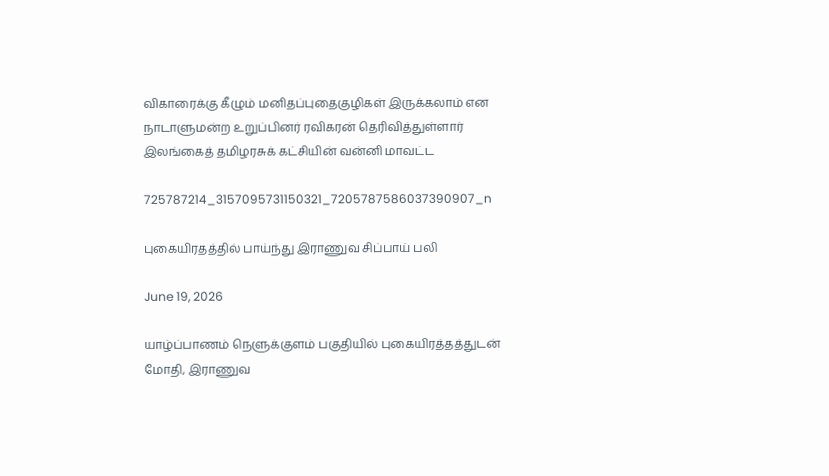விகாரைக்கு கீழும் மனிதப்புதைகுழிகள் இருக்கலாம் என நாடாளுமன்ற உறுப்பினர் ரவிகரன் தெரிவித்துள்ளார் இலங்கைத் தமிழரசுக் கட்சியின் வன்னி மாவட்ட

725787214_3157095731150321_7205787586037390907_n

புகையிரதத்தில் பாய்ந்து இராணுவ சிப்பாய் பலி

June 19, 2026

யாழ்ப்பாணம் நெளுக்குளம் பகுதியில் புகையிரத்தத்துடன் மோதி, இராணுவ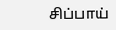சிப்பாய்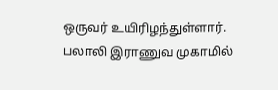ஒருவர் உயிரிழந்துள்ளார். பலாலி இராணுவ முகாமில்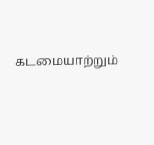கடமையாற்றும்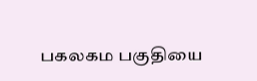பகலகம பகுதியை